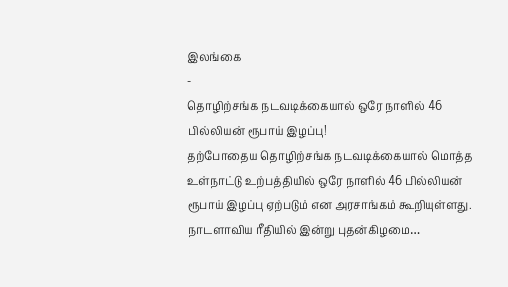இலங்கை
-
தொழிற்சங்க நடவடிக்கையால் ஒரே நாளில் 46 பில்லியன் ரூபாய் இழப்பு!
தற்போதைய தொழிற்சங்க நடவடிக்கையால் மொத்த உள்நாட்டு உற்பத்தியில் ஒரே நாளில் 46 பில்லியன் ரூபாய் இழப்பு ஏற்படும் என அரசாங்கம் கூறியுள்ளது. நாடளாவிய ரீதியில் இன்று புதன்கிழமை…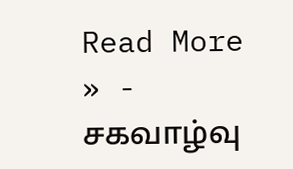Read More » -
சகவாழ்வு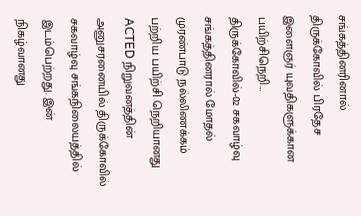சங்கத்தினரினால் திருக்கோவில் பிரதேச இளைஞர் யுவதிகளுக்கான பயிற்சிநெறி…
திருக்கோவில்-02 சகவாழ்வு சங்கத்தினரால் மோதல் முரண்பாடு நல்லிணக்கம் பற்றிய பயிற்சி நெறியானது ACTED நிறுவனத்தின் அனுசரனையில் திருக்கோவில் சகவாழ்வு சங்கநிலையத்தில் இடம்பெற்றது. இன் நிகழ்வானது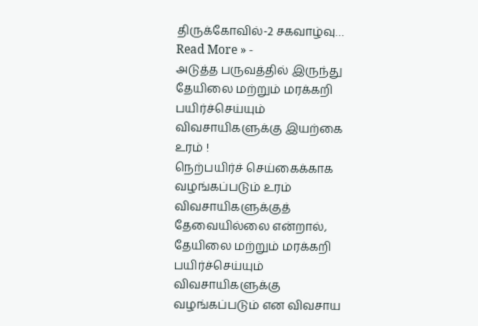திருக்கோவில்-2 சகவாழ்வு…
Read More » -
அடுத்த பருவத்தில் இருந்து தேயிலை மற்றும் மரக்கறி பயிர்ச்செய்யும் விவசாயிகளுக்கு இயற்கை உரம் !
நெற்பயிர்ச் செய்கைக்காக வழங்கப்படும் உரம் விவசாயிகளுக்குத் தேவையில்லை என்றால், தேயிலை மற்றும் மரக்கறி பயிர்ச்செய்யும் விவசாயிகளுக்கு வழங்கப்படும் என விவசாய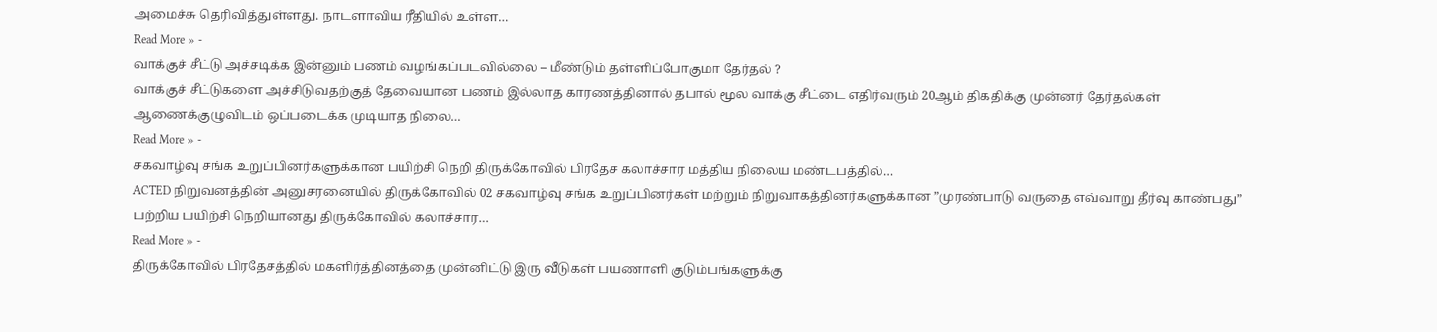அமைச்சு தெரிவித்துள்ளது. நாடளாவிய ரீதியில் உள்ள…
Read More » -
வாக்குச் சீட்டு அச்சடிக்க இன்னும் பணம் வழங்கப்படவில்லை – மீண்டும் தள்ளிப்போகுமா தேர்தல் ?
வாக்குச் சீட்டுகளை அச்சிடுவதற்குத் தேவையான பணம் இல்லாத காரணத்தினால் தபால் மூல வாக்கு சீட்டை எதிர்வரும் 20ஆம் திகதிக்கு முன்னர் தேர்தல்கள் ஆணைக்குழுவிடம் ஒப்படைக்க முடியாத நிலை…
Read More » -
சகவாழ்வு சங்க உறுப்பினர்களுக்கான பயிற்சி நெறி திருக்கோவில் பிரதேச கலாச்சார மத்திய நிலைய மண்டபத்தில்…
ACTED நிறுவனத்தின் அனுசரனையில் திருக்கோவில் 02 சகவாழ்வு சங்க உறுப்பினர்கள் மற்றும் நிறுவாகத்தினர்களுக்கான ”முரண்பாடு வருதை எவ்வாறு தீர்வு காண்பது” பற்றிய பயிற்சி நெறியானது திருக்கோவில் கலாச்சார…
Read More » -
திருக்கோவில் பிரதேசத்தில் மகளிர்த்தினத்தை முன்னிட்டு இரு வீடுகள் பயணாளி குடும்பங்களுக்கு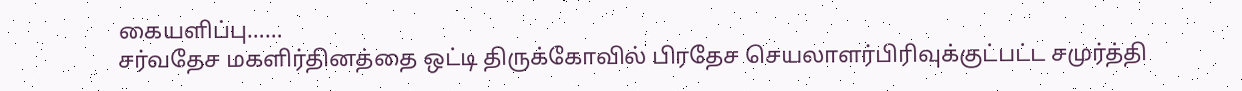கையளிப்பு……
சர்வதேச மகளிர்தினத்தை ஒட்டி திருக்கோவில் பிரதேச செயலாளர்பிரிவுக்குட்பட்ட சமுர்த்தி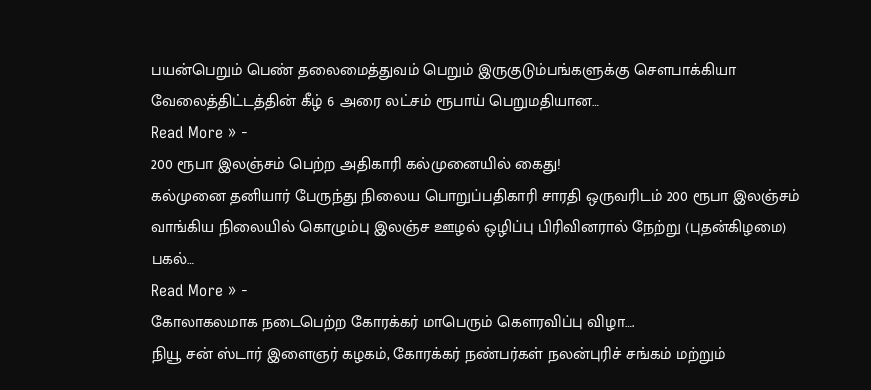பயன்பெறும் பெண் தலைமைத்துவம் பெறும் இருகுடும்பங்களுக்கு செளபாக்கியா வேலைத்திட்டத்தின் கீழ் 6 அரை லட்சம் ரூபாய் பெறுமதியான…
Read More » -
200 ரூபா இலஞ்சம் பெற்ற அதிகாரி கல்முனையில் கைது!
கல்முனை தனியார் பேருந்து நிலைய பொறுப்பதிகாரி சாரதி ஒருவரிடம் 200 ரூபா இலஞ்சம் வாங்கிய நிலையில் கொழும்பு இலஞ்ச ஊழல் ஒழிப்பு பிரிவினரால் நேற்று (புதன்கிழமை) பகல்…
Read More » -
கோலாகலமாக நடைபெற்ற கோரக்கர் மாபெரும் கௌரவிப்பு விழா….
நியூ சன் ஸ்டார் இளைஞர் கழகம், கோரக்கர் நண்பர்கள் நலன்புரிச் சங்கம் மற்றும்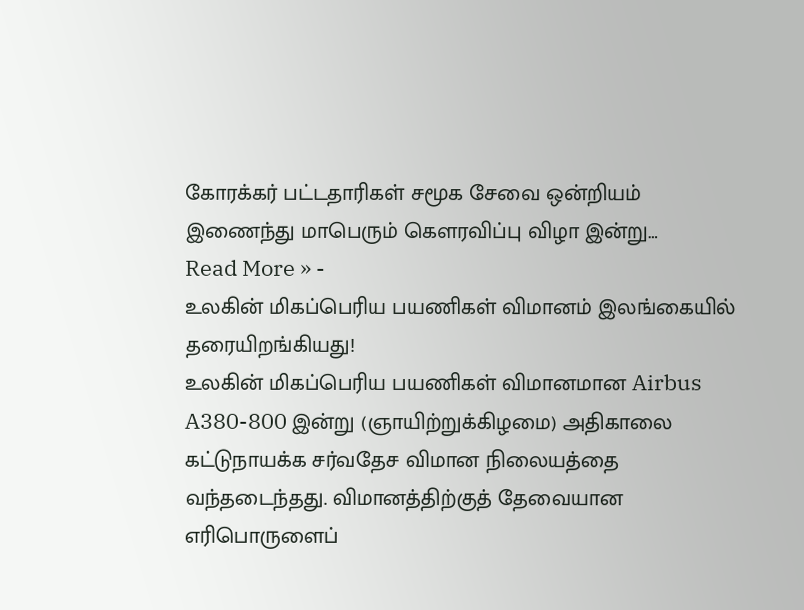கோரக்கர் பட்டதாரிகள் சமூக சேவை ஒன்றியம் இணைந்து மாபெரும் கௌரவிப்பு விழா இன்று…
Read More » -
உலகின் மிகப்பெரிய பயணிகள் விமானம் இலங்கையில் தரையிறங்கியது!
உலகின் மிகப்பெரிய பயணிகள் விமானமான Airbus A380-800 இன்று (ஞாயிற்றுக்கிழமை) அதிகாலை கட்டுநாயக்க சர்வதேச விமான நிலையத்தை வந்தடைந்தது. விமானத்திற்குத் தேவையான எரிபொருளைப்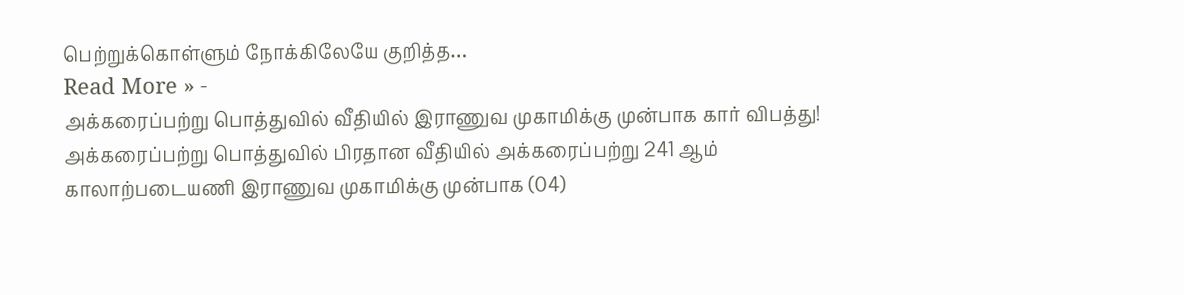பெற்றுக்கொள்ளும் நோக்கிலேயே குறித்த…
Read More » -
அக்கரைப்பற்று பொத்துவில் வீதியில் இராணுவ முகாமிக்கு முன்பாக கார் விபத்து!
அக்கரைப்பற்று பொத்துவில் பிரதான வீதியில் அக்கரைப்பற்று 241 ஆம் காலாற்படையணி இராணுவ முகாமிக்கு முன்பாக (04)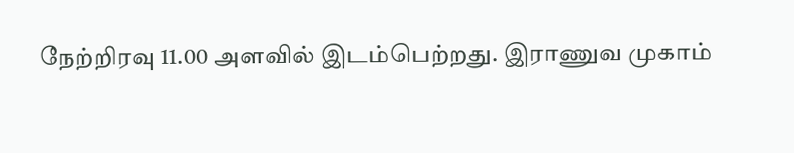நேற்றிரவு 11.00 அளவில் இடம்பெற்றது. இராணுவ முகாம்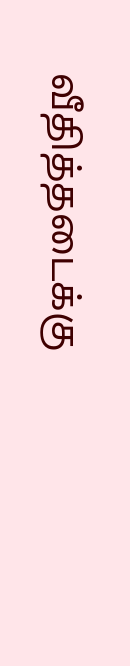வீதித்தடைக்கு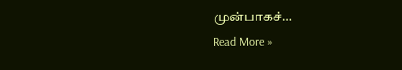முன்பாகச்…
Read More »